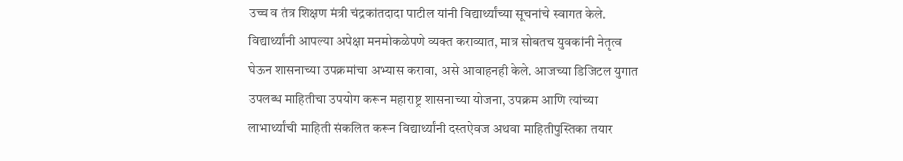उच्च व तंत्र शिक्षण मंत्री चंद्रकांतदादा पाटील यांनी विद्यार्थ्यांच्या सूचनांचे स्वागत केले. विद्यार्थ्यांनी आपल्या अपेक्षा मनमोकळेपणे व्यक्त कराव्यात, मात्र सोबतच युवकांनी नेतृत्व घेऊन शासनाच्या उपक्रमांचा अभ्यास करावा, असे आवाहनही केले. आजच्या डिजिटल युगात उपलब्ध माहितीचा उपयोग करून महाराष्ट्र शासनाच्या योजना, उपक्रम आणि त्यांच्या लाभार्थ्यांची माहिती संकलित करून विद्यार्थ्यांनी दस्तऐवज अथवा माहितीपुस्तिका तयार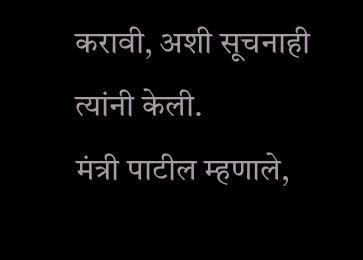करावी, अशी सूचनाही त्यांनी केली.
मंत्री पाटील म्हणाले,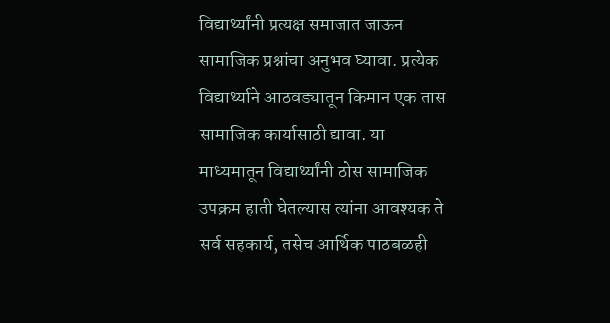विद्यार्थ्यांनी प्रत्यक्ष समाजात जाऊन सामाजिक प्रश्नांचा अनुभव घ्यावा. प्रत्येक विद्यार्थ्याने आठवड्यातून किमान एक तास सामाजिक कार्यासाठी द्यावा. या माध्यमातून विद्यार्थ्यांनी ठोस सामाजिक उपक्रम हाती घेतल्यास त्यांना आवश्यक ते सर्व सहकार्य, तसेच आर्थिक पाठबळही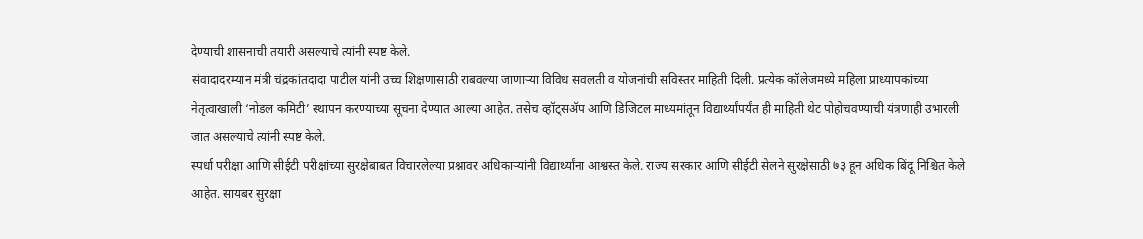देण्याची शासनाची तयारी असल्याचे त्यांनी स्पष्ट केले.
संवादादरम्यान मंत्री चंद्रकांतदादा पाटील यांनी उच्च शिक्षणासाठी राबवल्या जाणाऱ्या विविध सवलती व योजनांची सविस्तर माहिती दिली. प्रत्येक कॉलेजमध्ये महिला प्राध्यापकांच्या नेतृत्वाखाली ‘नोडल कमिटी’ स्थापन करण्याच्या सूचना देण्यात आल्या आहेत. तसेच व्हॉट्सॲप आणि डिजिटल माध्यमांतून विद्यार्थ्यांपर्यंत ही माहिती थेट पोहोचवण्याची यंत्रणाही उभारली जात असल्याचे त्यांनी स्पष्ट केले.
स्पर्धा परीक्षा आणि सीईटी परीक्षांच्या सुरक्षेबाबत विचारलेल्या प्रश्नावर अधिकाऱ्यांनी विद्यार्थ्यांना आश्वस्त केले. राज्य सरकार आणि सीईटी सेलने सुरक्षेसाठी ७३ हून अधिक बिंदू निश्चित केले आहेत. सायबर सुरक्षा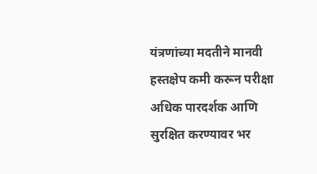यंत्रणांच्या मदतीने मानवी हस्तक्षेप कमी करून परीक्षा अधिक पारदर्शक आणि सुरक्षित करण्यावर भर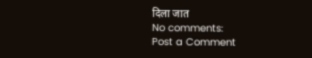दिला जात
No comments:
Post a Comment